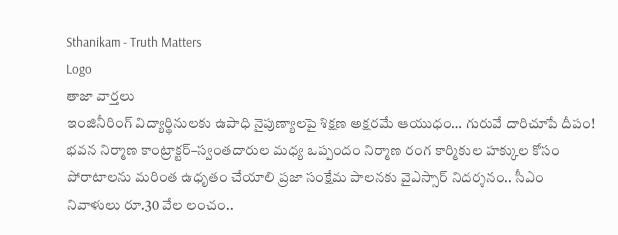Sthanikam - Truth Matters
Logo
తాజా వార్తలు
ఇంజినీరింగ్ విద్యార్థినులకు ఉపాధి నైపుణ్యాలపై శిక్షణ అక్షరమే ఆయుధం… గురువే దారిచూపే దీపం! భవన నిర్మాణ కాంట్రాక్టర్‌–స్వంతదారుల మధ్య ఒప్పందం నిర్మాణ రంగ కార్మికుల హక్కుల కోసం పోరాటాలను మరింత ఉధృతం చేయాలి ప్రజా సంక్షేమ పాలనకు వైఎస్సార్‌ నిదర్శనం.. సీఎం నివాళులు రూ.30 వేల లంచం..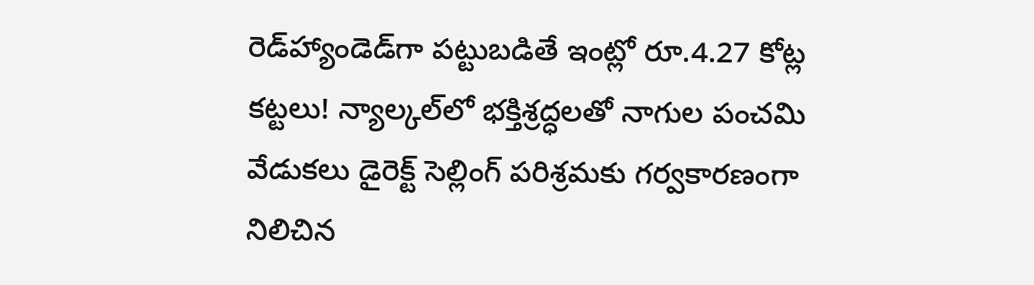రెడ్‌హ్యాండెడ్‌గా పట్టుబడితే ఇంట్లో రూ.4.27 కోట్ల కట్టలు! న్యాల్కల్‌లో భక్తిశ్రద్ధలతో నాగుల పంచమి వేడుకలు డైరెక్ట్ సెల్లింగ్ పరిశ్రమకు గర్వకారణంగా నిలిచిన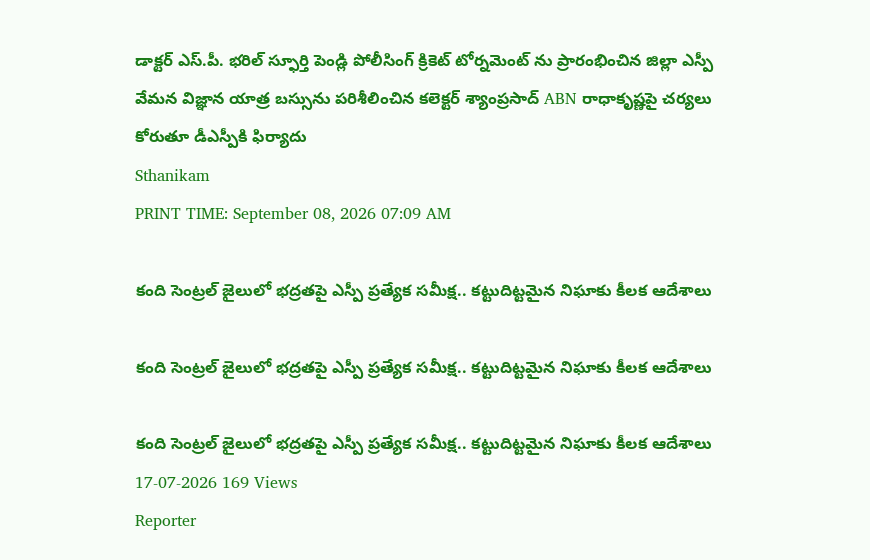డాక్టర్ ఎస్.పీ. భరిల్ స్ఫూర్తి పెండ్లి పోలీసింగ్ క్రికెట్ టోర్నమెంట్ ను ప్రారంభించిన జిల్లా ఎస్పీ వేమన విజ్ఞాన యాత్ర బస్సును పరిశీలించిన కలెక్టర్ శ్యాంప్రసాద్ ABN రాధాకృష్ణపై చర్యలు కోరుతూ డీఎస్పీకి ఫిర్యాదు
Sthanikam
PRINT TIME: September 08, 2026 07:09 AM

కంది సెంట్రల్ జైలులో భద్రతపై ఎస్పీ ప్రత్యేక సమీక్ష.. కట్టుదిట్టమైన నిఘాకు కీలక ఆదేశాలు

కంది సెంట్రల్ జైలులో భద్రతపై ఎస్పీ ప్రత్యేక సమీక్ష.. కట్టుదిట్టమైన నిఘాకు కీలక ఆదేశాలు

కంది సెంట్రల్ జైలులో భద్రతపై ఎస్పీ ప్రత్యేక సమీక్ష.. కట్టుదిట్టమైన నిఘాకు కీలక ఆదేశాలు
17-07-2026 169 Views
Reporter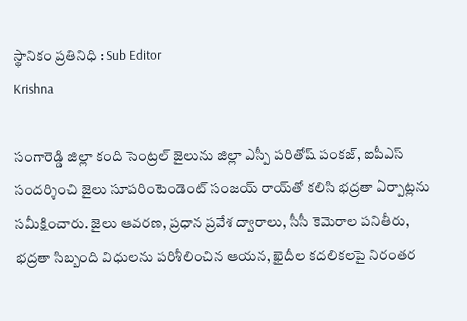స్థానికం ప్రతినిధి : Sub Editor
Krishna

సంగారెడ్డి జిల్లా కంది సెంట్రల్ జైలును జిల్లా ఎస్పీ పరితోష్ పంకజ్, ఐపీఎస్ సందర్శించి జైలు సూపరింటెండెంట్ సంజయ్ రాయ్‌తో కలిసి భద్రతా ఏర్పాట్లను సమీక్షించారు. జైలు ఆవరణ, ప్రధాన ప్రవేశ ద్వారాలు, సీసీ కెమెరాల పనితీరు, భద్రతా సిబ్బంది విధులను పరిశీలించిన ఆయన, ఖైదీల కదలికలపై నిరంతర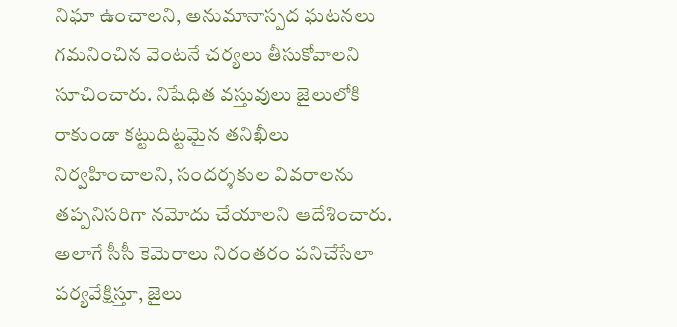నిఘా ఉంచాలని, అనుమానాస్పద ఘటనలు గమనించిన వెంటనే చర్యలు తీసుకోవాలని సూచించారు. నిషేధిత వస్తువులు జైలులోకి రాకుండా కట్టుదిట్టమైన తనిఖీలు నిర్వహించాలని, సందర్శకుల వివరాలను తప్పనిసరిగా నమోదు చేయాలని ఆదేశించారు. అలాగే సీసీ కెమెరాలు నిరంతరం పనిచేసేలా పర్యవేక్షిస్తూ, జైలు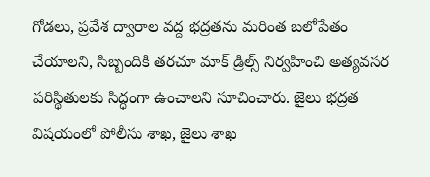గోడలు, ప్రవేశ ద్వారాల వద్ద భద్రతను మరింత బలోపేతం చేయాలని, సిబ్బందికి తరచూ మాక్ డ్రిల్స్ నిర్వహించి అత్యవసర పరిస్థితులకు సిద్ధంగా ఉంచాలని సూచించారు. జైలు భద్రత విషయంలో పోలీసు శాఖ, జైలు శాఖ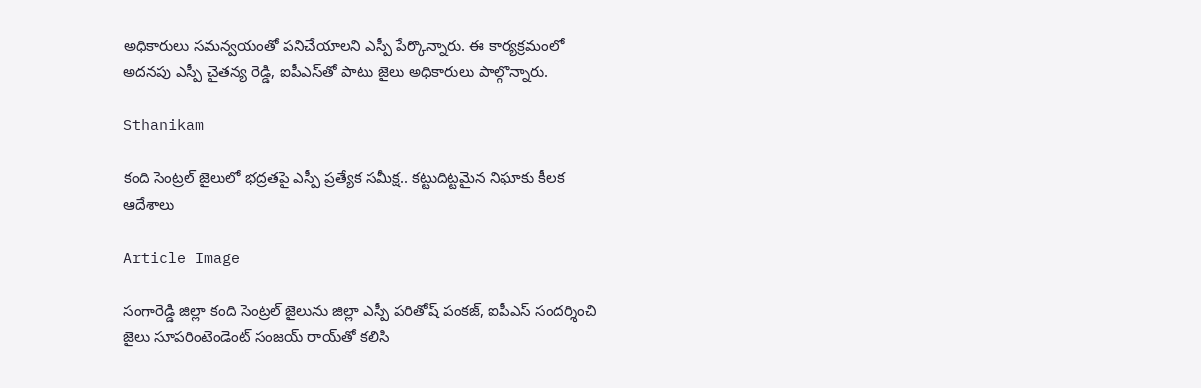అధికారులు సమన్వయంతో పనిచేయాలని ఎస్పీ పేర్కొన్నారు. ఈ కార్యక్రమంలో అదనపు ఎస్పీ చైతన్య రెడ్డి, ఐపీఎస్‌తో పాటు జైలు అధికారులు పాల్గొన్నారు.

Sthanikam

కంది సెంట్రల్ జైలులో భద్రతపై ఎస్పీ ప్రత్యేక సమీక్ష.. కట్టుదిట్టమైన నిఘాకు కీలక ఆదేశాలు

Article Image

సంగారెడ్డి జిల్లా కంది సెంట్రల్ జైలును జిల్లా ఎస్పీ పరితోష్ పంకజ్, ఐపీఎస్ సందర్శించి జైలు సూపరింటెండెంట్ సంజయ్ రాయ్‌తో కలిసి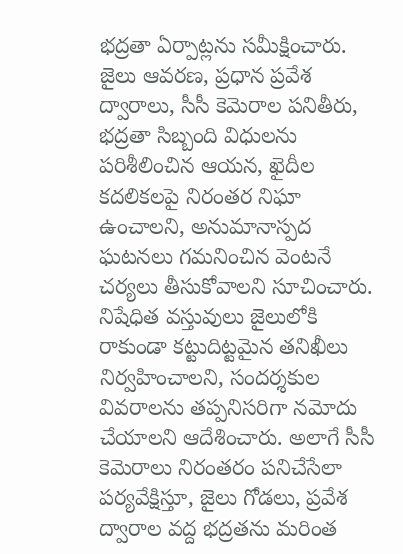భద్రతా ఏర్పాట్లను సమీక్షించారు. జైలు ఆవరణ, ప్రధాన ప్రవేశ ద్వారాలు, సీసీ కెమెరాల పనితీరు, భద్రతా సిబ్బంది విధులను పరిశీలించిన ఆయన, ఖైదీల కదలికలపై నిరంతర నిఘా ఉంచాలని, అనుమానాస్పద ఘటనలు గమనించిన వెంటనే చర్యలు తీసుకోవాలని సూచించారు. నిషేధిత వస్తువులు జైలులోకి రాకుండా కట్టుదిట్టమైన తనిఖీలు నిర్వహించాలని, సందర్శకుల వివరాలను తప్పనిసరిగా నమోదు చేయాలని ఆదేశించారు. అలాగే సీసీ కెమెరాలు నిరంతరం పనిచేసేలా పర్యవేక్షిస్తూ, జైలు గోడలు, ప్రవేశ ద్వారాల వద్ద భద్రతను మరింత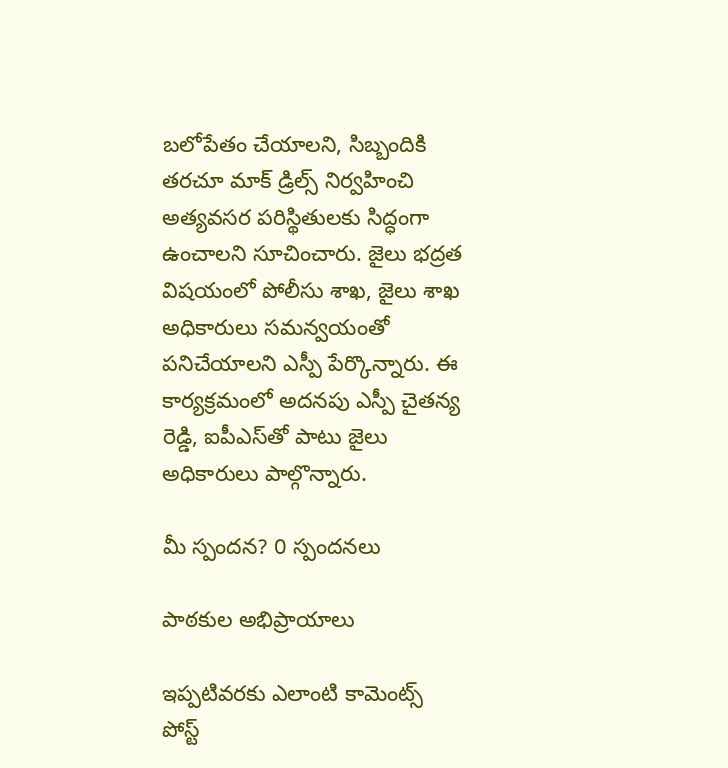బలోపేతం చేయాలని, సిబ్బందికి తరచూ మాక్ డ్రిల్స్ నిర్వహించి అత్యవసర పరిస్థితులకు సిద్ధంగా ఉంచాలని సూచించారు. జైలు భద్రత విషయంలో పోలీసు శాఖ, జైలు శాఖ అధికారులు సమన్వయంతో పనిచేయాలని ఎస్పీ పేర్కొన్నారు. ఈ కార్యక్రమంలో అదనపు ఎస్పీ చైతన్య రెడ్డి, ఐపీఎస్‌తో పాటు జైలు అధికారులు పాల్గొన్నారు.

మీ స్పందన? 0 స్పందనలు

పాఠకుల అభిప్రాయాలు

ఇప్పటివరకు ఎలాంటి కామెంట్స్ పోస్ట్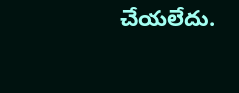చేయలేదు.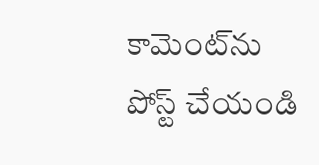కామెంట్‌ను పోస్ట్ చేయండి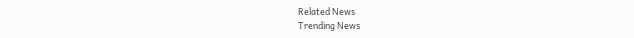Related News
Trending News